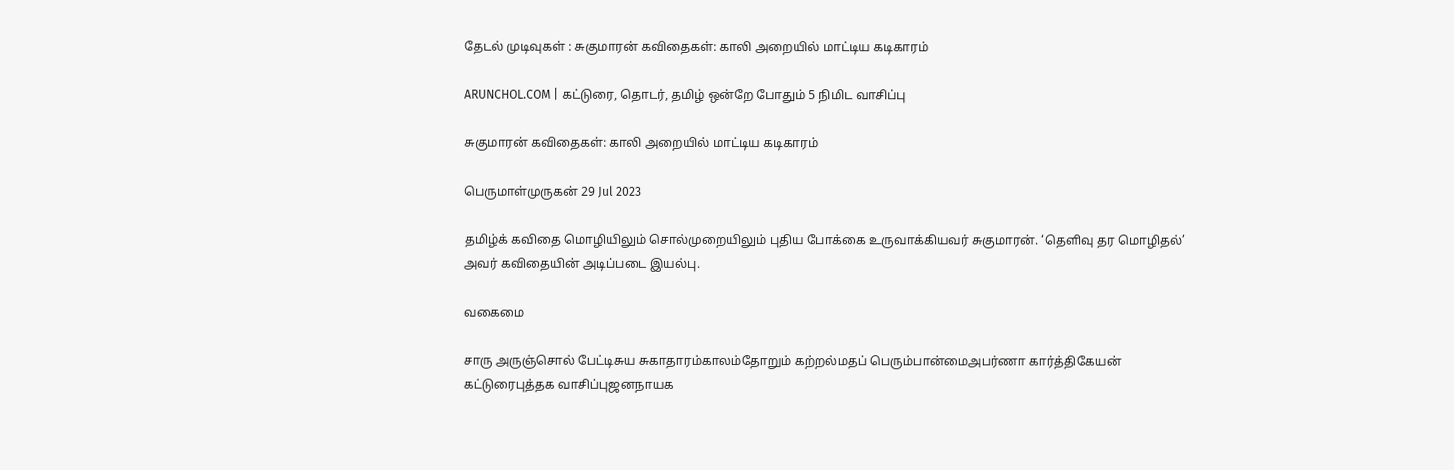தேடல் முடிவுகள் : சுகுமாரன் கவிதைகள்: காலி அறையில் மாட்டிய கடிகாரம்

ARUNCHOL.COM | கட்டுரை, தொடர், தமிழ் ஒன்றே போதும் 5 நிமிட வாசிப்பு

சுகுமாரன் கவிதைகள்: காலி அறையில் மாட்டிய கடிகாரம்

பெருமாள்முருகன் 29 Jul 2023

தமிழ்க் கவிதை மொழியிலும் சொல்முறையிலும் புதிய போக்கை உருவாக்கியவர் சுகுமாரன். ‘தெளிவு தர மொழிதல்’ அவர் கவிதையின் அடிப்படை இயல்பு.

வகைமை

சாரு அருஞ்சொல் பேட்டிசுய சுகாதாரம்காலம்தோறும் கற்றல்மதப் பெரும்பான்மைஅபர்ணா கார்த்திகேயன் கட்டுரைபுத்தக வாசிப்புஜனநாயக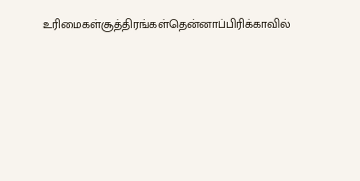உரிமைகள்சூத்திரங்கள்தென்னாப்பிரிக்காவில்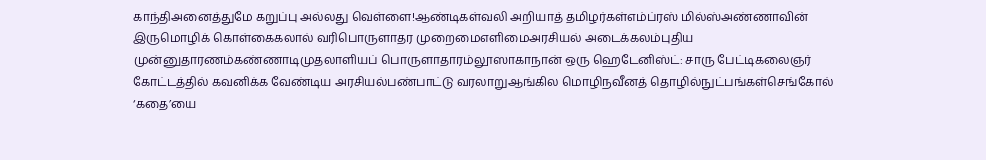காந்திஅனைத்துமே கறுப்பு அல்லது வெள்ளை!ஆண்டிகள்வலி அறியாத் தமிழர்கள்எம்ப்ரஸ் மில்ஸ்அண்ணாவின் இருமொழிக் கொள்கைகலால் வரிபொருளாதர முறைமைஎளிமைஅரசியல் அடைக்கலம்புதிய முன்னுதாரணம்கண்ணாடிமுதலாளியப் பொருளாதாரம்லூஸாகாநான் ஒரு ஹெடேனிஸ்ட்: சாரு பேட்டிகலைஞர் கோட்டத்தில் கவனிக்க வேண்டிய அரசியல்பண்பாட்டு வரலாறுஆங்கில மொழிநவீனத் தொழில்நுட்பங்கள்செங்கோல் ‘கதை’யை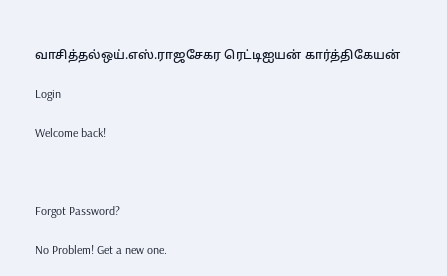வாசித்தல்ஒய்.எஸ்.ராஜசேகர ரெட்டிஐயன் கார்த்திகேயன்

Login

Welcome back!



Forgot Password?

No Problem! Get a new one.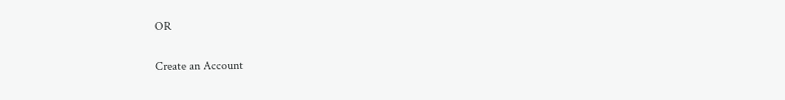OR

Create an Account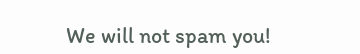We will not spam you!